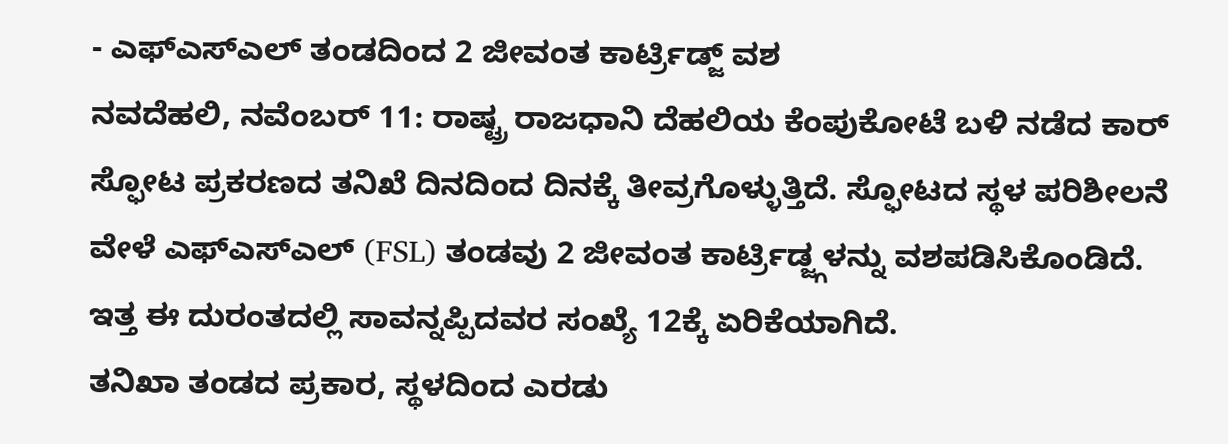- ಎಫ್ಎಸ್ಎಲ್ ತಂಡದಿಂದ 2 ಜೀವಂತ ಕಾರ್ಟ್ರಿಡ್ಜ್ ವಶ
ನವದೆಹಲಿ, ನವೆಂಬರ್ 11: ರಾಷ್ಟ್ರ ರಾಜಧಾನಿ ದೆಹಲಿಯ ಕೆಂಪುಕೋಟೆ ಬಳಿ ನಡೆದ ಕಾರ್ ಸ್ಫೋಟ ಪ್ರಕರಣದ ತನಿಖೆ ದಿನದಿಂದ ದಿನಕ್ಕೆ ತೀವ್ರಗೊಳ್ಳುತ್ತಿದೆ. ಸ್ಫೋಟದ ಸ್ಥಳ ಪರಿಶೀಲನೆ ವೇಳೆ ಎಫ್ಎಸ್ಎಲ್ (FSL) ತಂಡವು 2 ಜೀವಂತ ಕಾರ್ಟ್ರಿಡ್ಜ್ಗಳನ್ನು ವಶಪಡಿಸಿಕೊಂಡಿದೆ. ಇತ್ತ ಈ ದುರಂತದಲ್ಲಿ ಸಾವನ್ನಪ್ಪಿದವರ ಸಂಖ್ಯೆ 12ಕ್ಕೆ ಏರಿಕೆಯಾಗಿದೆ.
ತನಿಖಾ ತಂಡದ ಪ್ರಕಾರ, ಸ್ಥಳದಿಂದ ಎರಡು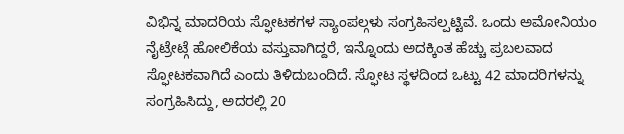ವಿಭಿನ್ನ ಮಾದರಿಯ ಸ್ಫೋಟಕಗಳ ಸ್ಯಾಂಪಲ್ಗಳು ಸಂಗ್ರಹಿಸಲ್ಪಟ್ಟಿವೆ. ಒಂದು ಅಮೋನಿಯಂ ನೈಟ್ರೇಟ್ಗೆ ಹೋಲಿಕೆಯ ವಸ್ತುವಾಗಿದ್ದರೆ, ಇನ್ನೊಂದು ಅದಕ್ಕಿಂತ ಹೆಚ್ಚು ಪ್ರಬಲವಾದ ಸ್ಫೋಟಕವಾಗಿದೆ ಎಂದು ತಿಳಿದುಬಂದಿದೆ. ಸ್ಫೋಟ ಸ್ಥಳದಿಂದ ಒಟ್ಟು 42 ಮಾದರಿಗಳನ್ನು ಸಂಗ್ರಹಿಸಿದ್ದು, ಅದರಲ್ಲಿ 20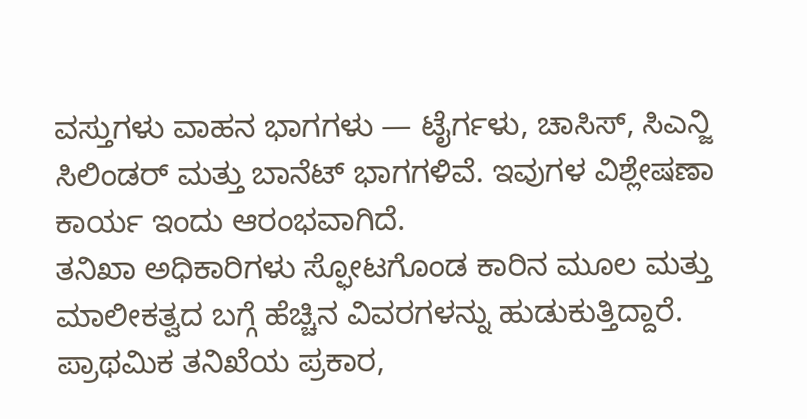ವಸ್ತುಗಳು ವಾಹನ ಭಾಗಗಳು — ಟೈರ್ಗಳು, ಚಾಸಿಸ್, ಸಿಎನ್ಜಿ ಸಿಲಿಂಡರ್ ಮತ್ತು ಬಾನೆಟ್ ಭಾಗಗಳಿವೆ. ಇವುಗಳ ವಿಶ್ಲೇಷಣಾ ಕಾರ್ಯ ಇಂದು ಆರಂಭವಾಗಿದೆ.
ತನಿಖಾ ಅಧಿಕಾರಿಗಳು ಸ್ಫೋಟಗೊಂಡ ಕಾರಿನ ಮೂಲ ಮತ್ತು ಮಾಲೀಕತ್ವದ ಬಗ್ಗೆ ಹೆಚ್ಚಿನ ವಿವರಗಳನ್ನು ಹುಡುಕುತ್ತಿದ್ದಾರೆ. ಪ್ರಾಥಮಿಕ ತನಿಖೆಯ ಪ್ರಕಾರ,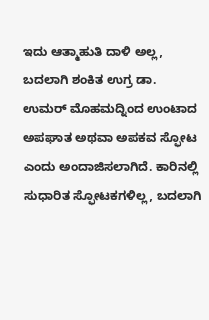ಇದು ಆತ್ಮಾಹುತಿ ದಾಳಿ ಅಲ್ಲ, ಬದಲಾಗಿ ಶಂಕಿತ ಉಗ್ರ ಡಾ. ಉಮರ್ ಮೊಹಮದ್ನಿಂದ ಉಂಟಾದ ಅಪಘಾತ ಅಥವಾ ಅಪಕವ ಸ್ಫೋಟ ಎಂದು ಅಂದಾಜಿಸಲಾಗಿದೆ. ಕಾರಿನಲ್ಲಿ ಸುಧಾರಿತ ಸ್ಫೋಟಕಗಳಿಲ್ಲ, ಬದಲಾಗಿ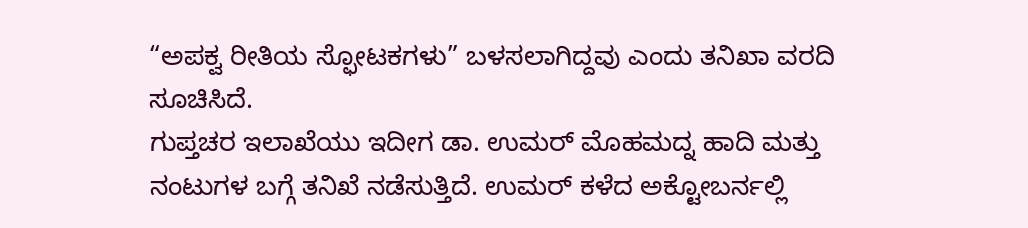“ಅಪಕ್ವ ರೀತಿಯ ಸ್ಫೋಟಕಗಳು” ಬಳಸಲಾಗಿದ್ದವು ಎಂದು ತನಿಖಾ ವರದಿ ಸೂಚಿಸಿದೆ.
ಗುಪ್ತಚರ ಇಲಾಖೆಯು ಇದೀಗ ಡಾ. ಉಮರ್ ಮೊಹಮದ್ನ ಹಾದಿ ಮತ್ತು ನಂಟುಗಳ ಬಗ್ಗೆ ತನಿಖೆ ನಡೆಸುತ್ತಿದೆ. ಉಮರ್ ಕಳೆದ ಅಕ್ಟೋಬರ್ನಲ್ಲಿ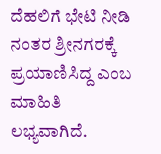ದೆಹಲಿಗೆ ಭೇಟಿ ನೀಡಿ ನಂತರ ಶ್ರೀನಗರಕ್ಕೆ ಪ್ರಯಾಣಿಸಿದ್ದ ಎಂಬ ಮಾಹಿತಿ ಲಭ್ಯವಾಗಿದೆ.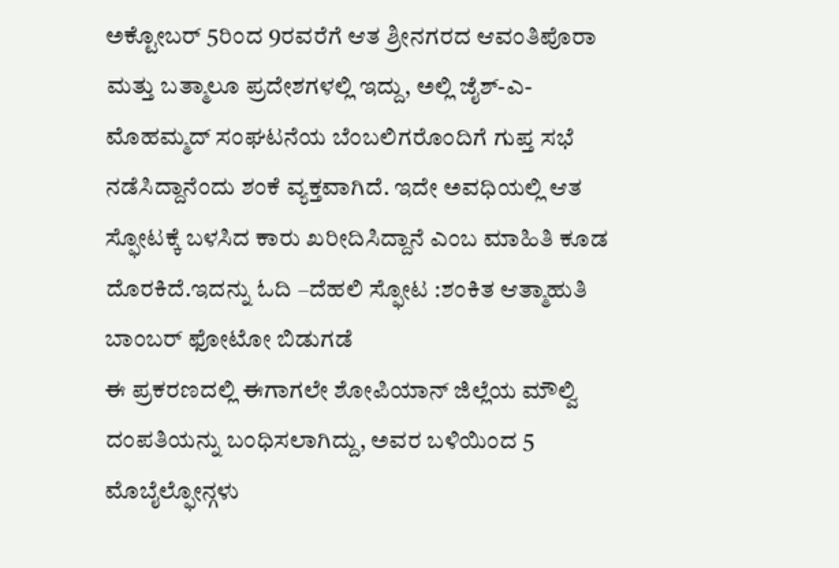ಅಕ್ಟೋಬರ್ 5ರಿಂದ 9ರವರೆಗೆ ಆತ ಶ್ರೀನಗರದ ಆವಂತಿಪೊರಾ ಮತ್ತು ಬತ್ಮಾಲೂ ಪ್ರದೇಶಗಳಲ್ಲಿ ಇದ್ದು, ಅಲ್ಲಿ ಜೈಶ್-ಎ-ಮೊಹಮ್ಮದ್ ಸಂಘಟನೆಯ ಬೆಂಬಲಿಗರೊಂದಿಗೆ ಗುಪ್ತ ಸಭೆ ನಡೆಸಿದ್ದಾನೆಂದು ಶಂಕೆ ವ್ಯಕ್ತವಾಗಿದೆ. ಇದೇ ಅವಧಿಯಲ್ಲಿ ಆತ ಸ್ಫೋಟಕ್ಕೆ ಬಳಸಿದ ಕಾರು ಖರೀದಿಸಿದ್ದಾನೆ ಎಂಬ ಮಾಹಿತಿ ಕೂಡ ದೊರಕಿದೆ.ಇದನ್ನು ಓದಿ –ದೆಹಲಿ ಸ್ಫೋಟ :ಶಂಕಿತ ಆತ್ಮಾಹುತಿ ಬಾಂಬರ್ ಫೋಟೋ ಬಿಡುಗಡೆ
ಈ ಪ್ರಕರಣದಲ್ಲಿ ಈಗಾಗಲೇ ಶೋಪಿಯಾನ್ ಜಿಲ್ಲೆಯ ಮೌಲ್ವಿ ದಂಪತಿಯನ್ನು ಬಂಧಿಸಲಾಗಿದ್ದು, ಅವರ ಬಳಿಯಿಂದ 5 ಮೊಬೈಲ್ಫೋನ್ಗಳು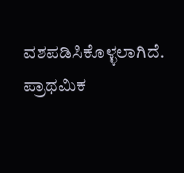ವಶಪಡಿಸಿಕೊಳ್ಳಲಾಗಿದೆ. ಪ್ರಾಥಮಿಕ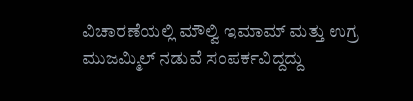ವಿಚಾರಣೆಯಲ್ಲಿ ಮೌಲ್ವಿ ಇಮಾಮ್ ಮತ್ತು ಉಗ್ರ ಮುಜಮ್ಮಿಲ್ ನಡುವೆ ಸಂಪರ್ಕವಿದ್ದದ್ದು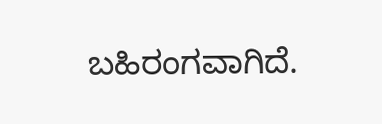ಬಹಿರಂಗವಾಗಿದೆ.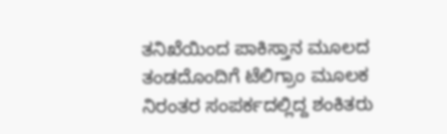ತನಿಖೆಯಿಂದ ಪಾಕಿಸ್ತಾನ ಮೂಲದ ತಂಡದೊಂದಿಗೆ ಟೆಲಿಗ್ರಾಂ ಮೂಲಕ ನಿರಂತರ ಸಂಪರ್ಕದಲ್ಲಿದ್ದ ಶಂಕಿತರು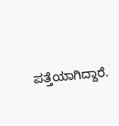ಪತ್ತೆಯಾಗಿದ್ದಾರೆ.